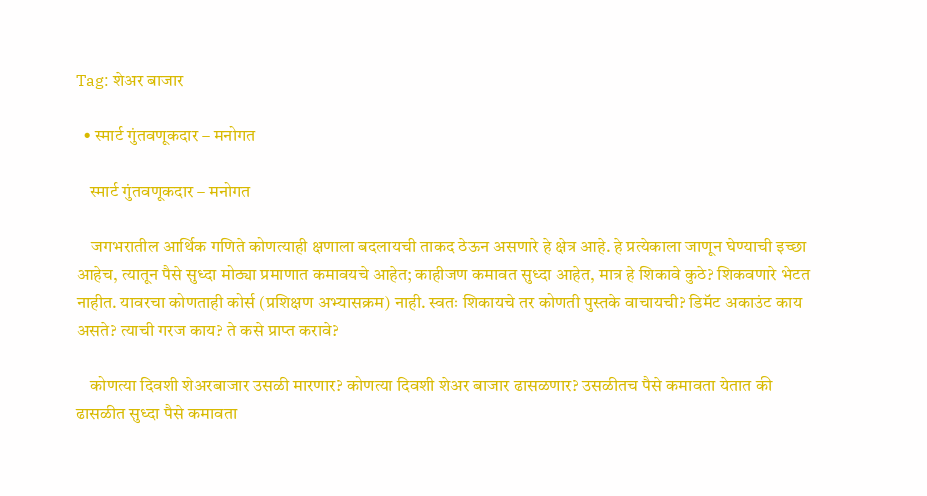Tag: शेअर बाजार

  • स्मार्ट गुंतवणूकदार – मनोगत

    स्मार्ट गुंतवणूकदार – मनोगत

    जगभरातील आर्थिक गणिते कोणत्याही क्षणाला बदलायची ताकद ठेऊन असणारे हे क्षेत्र आहे. हे प्रत्येकाला जाणून घेण्याची इच्छा आहेच, त्यातून पैसे सुध्दा मोठ्या प्रमाणात कमावयचे आहेत; काहीजण कमावत सुध्दा आहेत, मात्र हे शिकावे कुठे? शिकवणारे भेटत नाहीत. यावरचा कोणताही कोर्स (प्रशिक्षण अभ्यासक्रम) नाही. स्वतः शिकायचे तर कोणती पुस्तके वाचायची? डिमॅट अकाउंट काय असते? त्याची गरज काय? ते कसे प्राप्त करावे?

    कोणत्या दिवशी शेअरबाजार उसळी मारणार? कोणत्या दिवशी शेअर बाजार ढासळणार? उसळीतच पैसे कमावता येतात की ढासळीत सुध्दा पैसे कमावता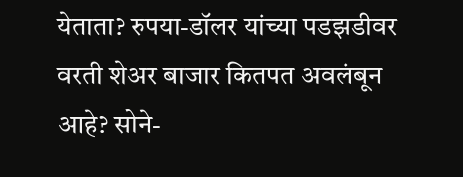येताता? रुपया-डॉलर यांच्या पडझडीवर वरती शेअर बाजार कितपत अवलंबून आहे? सोने-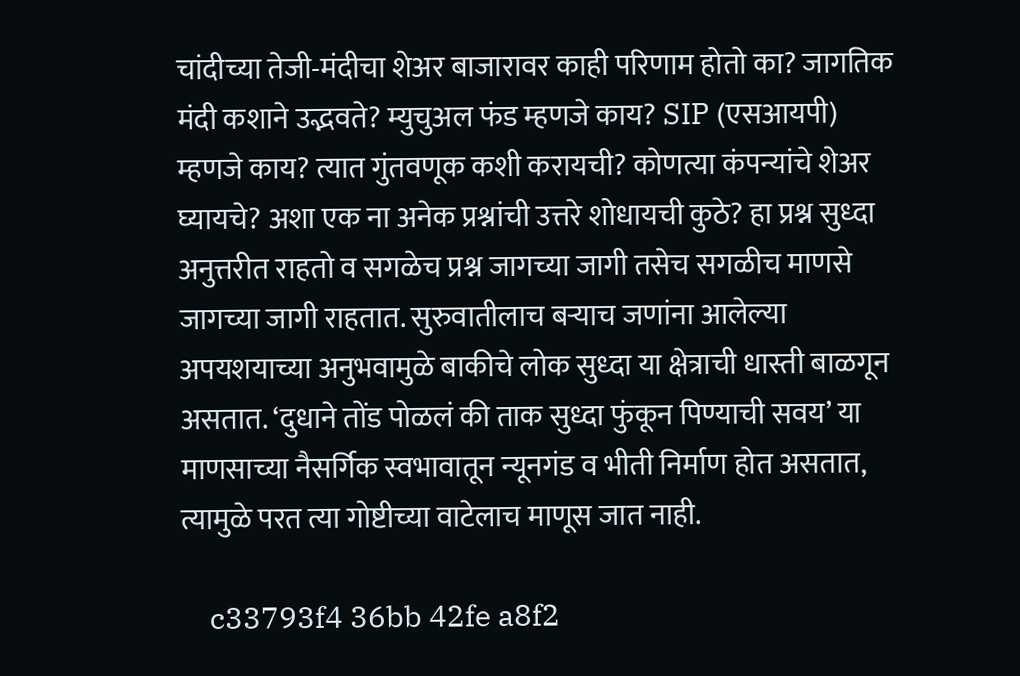चांदीच्या तेजी-मंदीचा शेअर बाजारावर काही परिणाम होतो का? जागतिक मंदी कशाने उद्भवते? म्युचुअल फंड म्हणजे काय? SIP (एसआयपी) म्हणजे काय? त्यात गुंतवणूक कशी करायची? कोणत्या कंपन्यांचे शेअर घ्यायचे? अशा एक ना अनेक प्रश्नांची उत्तरे शोधायची कुठे? हा प्रश्न सुध्दा अनुत्तरीत राहतो व सगळेच प्रश्न जागच्या जागी तसेच सगळीच माणसे जागच्या जागी राहतात. सुरुवातीलाच बऱ्याच जणांना आलेल्या अपयशयाच्या अनुभवामुळे बाकीचे लोक सुध्दा या क्षेत्राची धास्ती बाळगून असतात. ‘दुधाने तोंड पोळलं की ताक सुध्दा फुंकून पिण्याची सवय’ या माणसाच्या नैसर्गिक स्वभावातून न्यूनगंड व भीती निर्माण होत असतात, त्यामुळे परत त्या गोष्टीच्या वाटेलाच माणूस जात नाही.

    c33793f4 36bb 42fe a8f2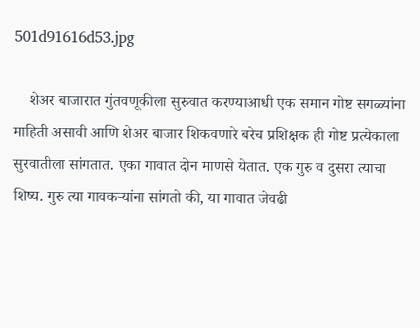501d91616d53.jpg

    शेअर बाजारात गुंतवणूकीला सुरुवात करण्याआधी एक समान गोष्ट सगळ्यांना माहिती असावी आणि शेअर बाजार शिकवणारे बरेच प्रशिक्षक ही गोष्ट प्रत्येकाला सुरवातीला सांगतात. एका गावात दोन माणसे येतात. एक गुरु व दुसरा त्याचा शिष्य. गुरु त्या गावकऱ्यांना सांगतो की, या गावात जेवढी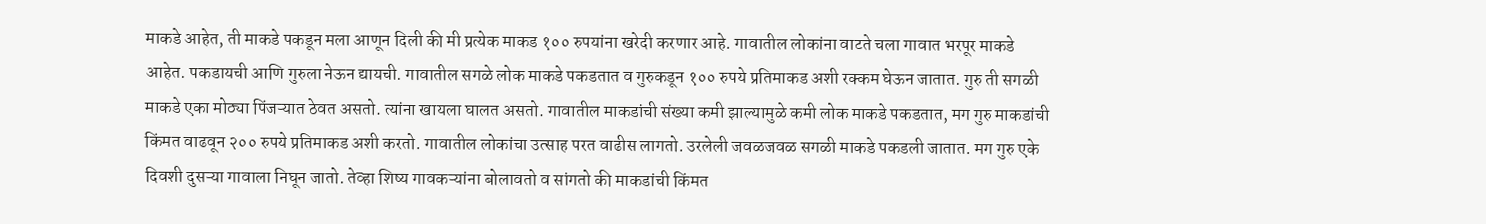माकडे आहेत, ती माकडे पकडून मला आणून दिली की मी प्रत्येक माकड १०० रुपयांना खरेदी करणार आहे. गावातील लोकांना वाटते चला गावात भरपूर माकडे आहेत. पकडायची आणि गुरुला नेऊन द्यायची. गावातील सगळे लोक माकडे पकडतात व गुरुकडून १०० रुपये प्रतिमाकड अशी रक्कम घेऊन जातात. गुरु ती सगळी माकडे एका मोठ्या पिंजऱ्यात ठेवत असतो. त्यांना खायला घालत असतो. गावातील माकडांची संख्या कमी झाल्यामुळे कमी लोक माकडे पकडतात, मग गुरु माकडांची किंमत वाढवून २०० रुपये प्रतिमाकड अशी करतो. गावातील लोकांचा उत्साह परत वाढीस लागतो. उरलेली जवळजवळ सगळी माकडे पकडली जातात. मग गुरु एके दिवशी दुसऱ्या गावाला निघून जातो. तेव्हा शिष्य गावकऱ्यांना बोलावतो व सांगतो की माकडांची किंमत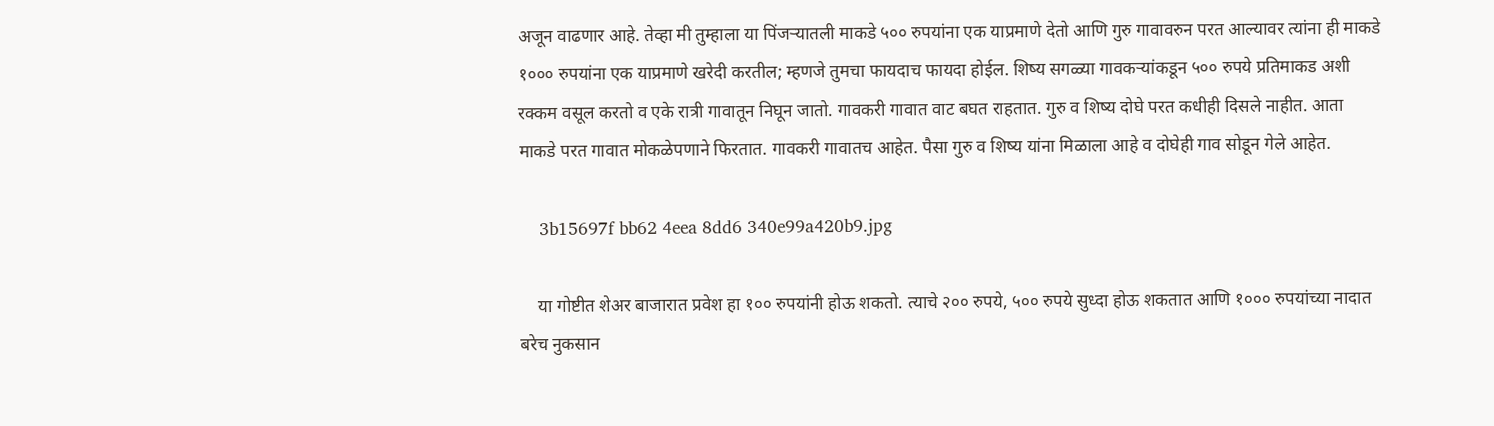अजून वाढणार आहे. तेव्हा मी तुम्हाला या पिंजऱ्यातली माकडे ५०० रुपयांना एक याप्रमाणे देतो आणि गुरु गावावरुन परत आल्यावर त्यांना ही माकडे १००० रुपयांना एक याप्रमाणे खरेदी करतील; म्हणजे तुमचा फायदाच फायदा होईल. शिष्य सगळ्या गावकऱ्यांकडून ५०० रुपये प्रतिमाकड अशी रक्कम वसूल करतो व एके रात्री गावातून निघून जातो. गावकरी गावात वाट बघत राहतात. गुरु व शिष्य दोघे परत कधीही दिसले नाहीत. आता माकडे परत गावात मोकळेपणाने फिरतात. गावकरी गावातच आहेत. पैसा गुरु व शिष्य यांना मिळाला आहे व दोघेही गाव सोडून गेले आहेत.

    3b15697f bb62 4eea 8dd6 340e99a420b9.jpg

    या गोष्टीत शेअर बाजारात प्रवेश हा १०० रुपयांनी होऊ शकतो. त्याचे २०० रुपये, ५०० रुपये सुध्दा होऊ शकतात आणि १००० रुपयांच्या नादात बरेच नुकसान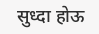सुध्दा होऊ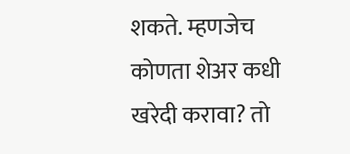शकते. म्हणजेच कोणता शेअर कधी खरेदी करावा? तो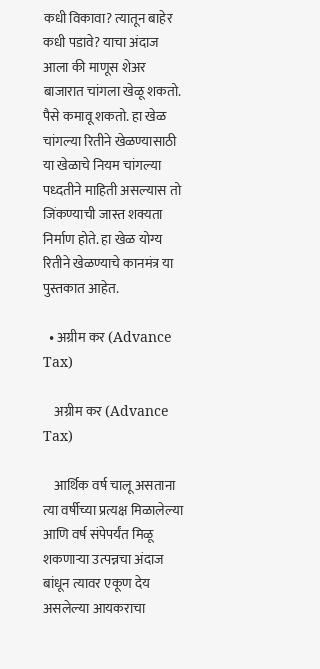कधी विकावा? त्यातून बाहेर कधी पडावे? याचा अंदाज आला की माणूस शेअर बाजारात चांगला खेळू शकतो. पैसे कमावू शकतो. हा खेळ चांगल्या रितीने खेळण्यासाठी या खेळाचे नियम चांगल्या पध्दतीने माहिती असल्यास तो जिंकण्याची जास्त शक्यता निर्माण होते. हा खेळ योग्य रितीने खेळण्याचे कानमंत्र या पुस्तकात आहेत.

  • अग्रीम कर (Advance Tax)

    अग्रीम कर (Advance Tax)

    आर्थिक वर्ष चालू असताना त्या वर्षीच्या प्रत्यक्ष मिळालेल्या आणि वर्ष संपेपर्यंत मिळू शकणाऱ्या उत्पन्नचा अंदाज बांधून त्यावर एकूण देय असलेल्या आयकराचा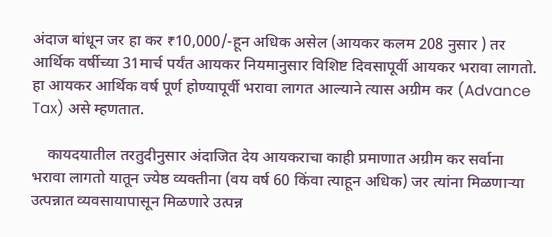अंदाज बांधून जर हा कर ₹10,000/-हून अधिक असेल (आयकर कलम 208 नुसार ) तर आर्थिक वर्षीच्या 31मार्च पर्यंत आयकर नियमानुसार विशिष्ट दिवसापूर्वी आयकर भरावा लागतो. हा आयकर आर्थिक वर्ष पूर्ण होण्यापूर्वी भरावा लागत आल्याने त्यास अग्रीम कर (Advance Tax) असे म्हणतात.

    कायदयातील तरतुदीनुसार अंदाजित देय आयकराचा काही प्रमाणात अग्रीम कर सर्वाना भरावा लागतो यातून ज्येष्ठ व्यक्तीना (वय वर्ष 60 किंवा त्याहून अधिक) जर त्यांना मिळणाऱ्या उत्पन्नात व्यवसायापासून मिळणारे उत्पन्न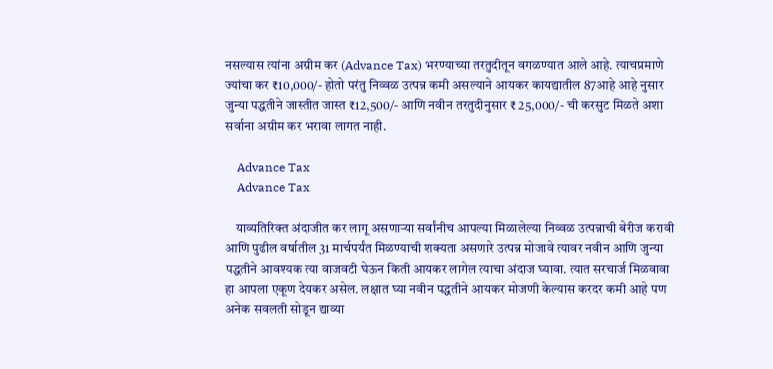नसल्यास त्यांना अग्रीम कर (Advance Tax) भरण्याच्या तरतुदीतून वगळण्यात आले आहे. त्याचप्रमाणे ज्यांचा कर ₹10,000/- होतो परंतु निव्वळ उत्पन्न कमी असल्याने आयकर कायद्यातील 87आहे आहे नुसार जुन्या पद्धतीने जास्तीत जास्त ₹12,500/- आणि नवीन तरतुदीनुसार ₹ 25,000/- ची करसुट मिळते अशा सर्वाना अग्रीम कर भरावा लागत नाही.

    Advance Tax
    Advance Tax

    याव्यतिरिक्त अंदाजीत कर लागू असणाऱ्या सर्वांनीच आपल्या मिळालेल्या निव्वळ उत्पन्नाची बेरीज करावी आणि पुढील वर्षातील 31 मार्चपर्यंत मिळण्याची शक्यता असणारे उत्पन्न मोजावे त्यावर नवीन आणि जुन्या पद्धतीने आवश्यक त्या वाजवटी घेऊन किती आयकर लागेल त्याचा अंदाज घ्यावा. त्यात सरचार्ज मिळवावा हा आपला एकूण देयकर असेल. लक्षात घ्या नवीन पद्धतीने आयकर मोजणी केल्यास करदर कमी आहे पण अनेक सवलती सोडून द्याव्या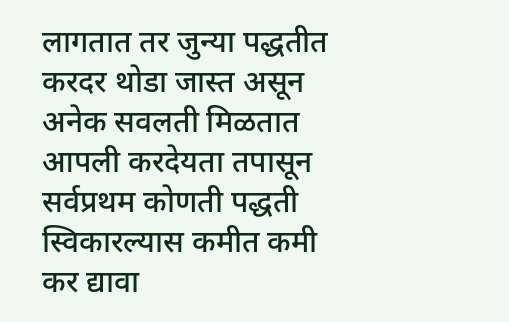लागतात तर जुन्या पद्धतीत करदर थोडा जास्त असून अनेक सवलती मिळतात आपली करदेयता तपासून सर्वप्रथम कोणती पद्धती स्विकारल्यास कमीत कमी कर द्यावा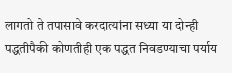लागतो ते तपासावे करदात्यांना सध्या या दोन्ही पद्धतीपैकी कोणतीही एक पद्धत निवडण्याचा पर्याय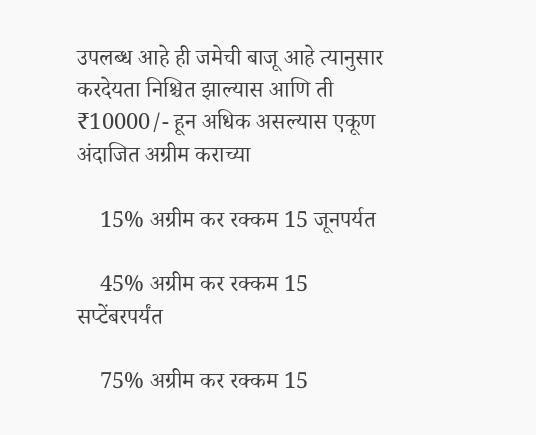उपलब्ध आहे ही जमेची बाजू आहे त्यानुसार करदेयता निश्चित झाल्यास आणि ती ₹10000/- हून अधिक असल्यास एकूण अंदाजित अग्रीम कराच्या

    15% अग्रीम कर रक्कम 15 जूनपर्यत

    45% अग्रीम कर रक्कम 15 सप्टेंबरपर्यंत

    75% अग्रीम कर रक्कम 15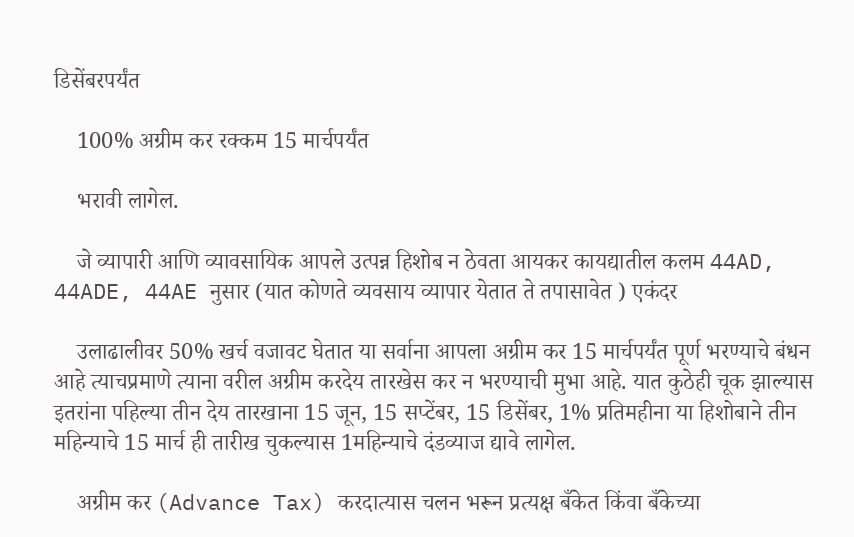डिसेंबरपर्यंत

    100% अग्रीम कर रक्कम 15 मार्चपर्यंत

    भरावी लागेल.

    जे व्यापारी आणि व्यावसायिक आपले उत्पन्न हिशोब न ठेवता आयकर कायद्यातील कलम 44AD, 44ADE, 44AE नुसार (यात कोणते व्यवसाय व्यापार येतात ते तपासावेत ) एकंदर

    उलाढालीवर 50% खर्च वजावट घेतात या सर्वाना आपला अग्रीम कर 15 मार्चपर्यंत पूर्ण भरण्याचे बंधन आहे त्याचप्रमाणे त्याना वरील अग्रीम करदेय तारखेस कर न भरण्याची मुभा आहे. यात कुठेही चूक झाल्यास इतरांना पहिल्या तीन देय तारखाना 15 जून, 15 सप्टेंबर, 15 डिसेंबर, 1% प्रतिमहीना या हिशोबाने तीन महिन्याचे 15 मार्च ही तारीख चुकल्यास 1महिन्याचे दंडव्याज द्यावे लागेल.

    अग्रीम कर (Advance Tax) करदात्यास चलन भरून प्रत्यक्ष बँकेत किंवा बँकेच्या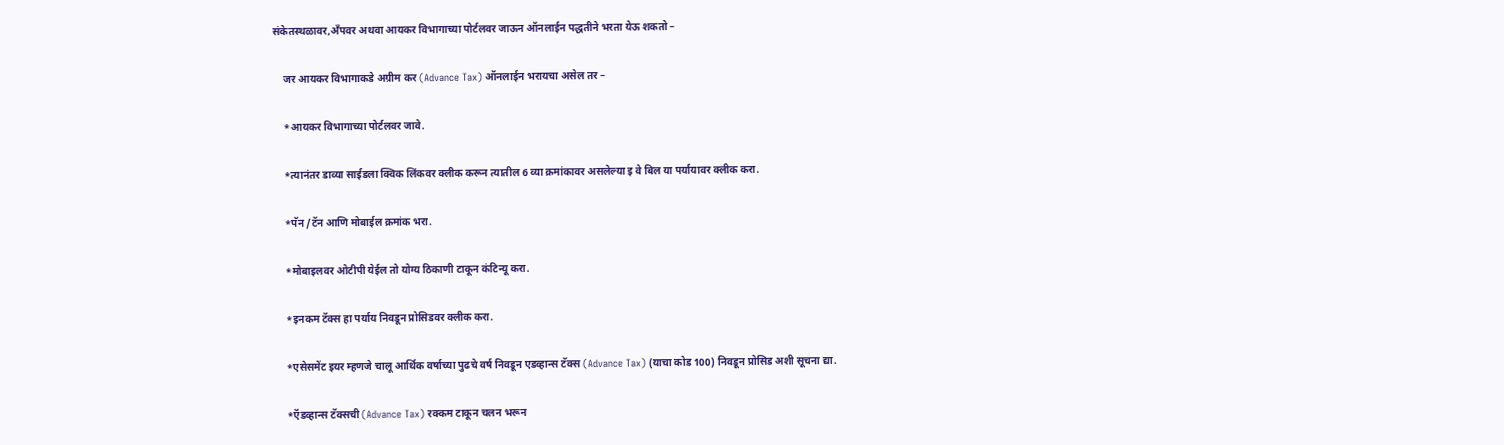संकेतस्थळावर,अँपवर अथवा आयकर विभागाच्या पोर्टलवर जाऊन ऑनलाईन पद्धतीने भरता येऊ शकतो –

    जर आयकर विभागाकडे अग्रीम कर (Advance Tax) ऑनलाईन भरायचा असेल तर –

    *आयकर विभागाच्या पोर्टलवर जावे.

    *त्यानंतर डाव्या साईडला क्विक लिंकवर क्लीक करून त्यातील 6 व्या क्रमांकावर असलेल्या इ वे बिल या पर्यायावर क्लीक करा.

    *पॅन /टॅन आणि मोबाईल क्रमांक भरा.

    *मोबाइलवर ओटीपी येईल तो योग्य ठिकाणी टाकून कंटिन्यू करा.

    *इनकम टॅक्स हा पर्याय निवडून प्रोसिडवर क्लीक करा.

    *एसेसमेंट इयर म्हणजे चालू आर्थिक वर्षाच्या पुढचे वर्ष निवडून एडव्हान्स टॅक्स (Advance Tax) (याचा कोड 100) निवडून प्रोसिड अशी सूचना द्या.

    *ऍडव्हान्स टॅक्सची (Advance Tax) रक्कम टाकून चलन भरून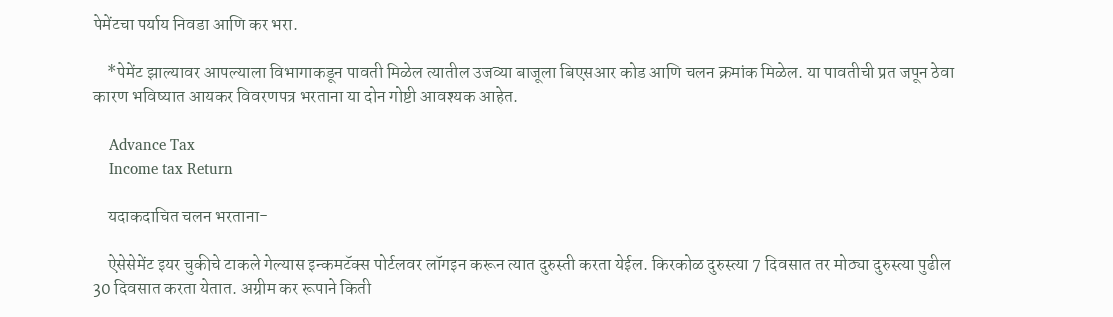पेमेंटचा पर्याय निवडा आणि कर भरा.

    *पेमेंट झाल्यावर आपल्याला विभागाकडून पावती मिळेल त्यातील उजव्या बाजूला बिएसआर कोड आणि चलन क्रमांक मिळेल. या पावतीची प्रत जपून ठेवा कारण भविष्यात आयकर विवरणपत्र भरताना या दोन गोष्टी आवश्यक आहेत.

    Advance Tax
    Income tax Return

    यदाकदाचित चलन भरताना-

    ऐसेसेमेंट इयर चुकीचे टाकले गेल्यास इन्कमटॅक्स पोर्टलवर लॉगइन करून त्यात दुरुस्ती करता येईल. किरकोळ दुरुस्त्या 7 दिवसात तर मोठ्या दुरुस्त्या पुढील 30 दिवसात करता येतात. अग्रीम कर रूपाने किती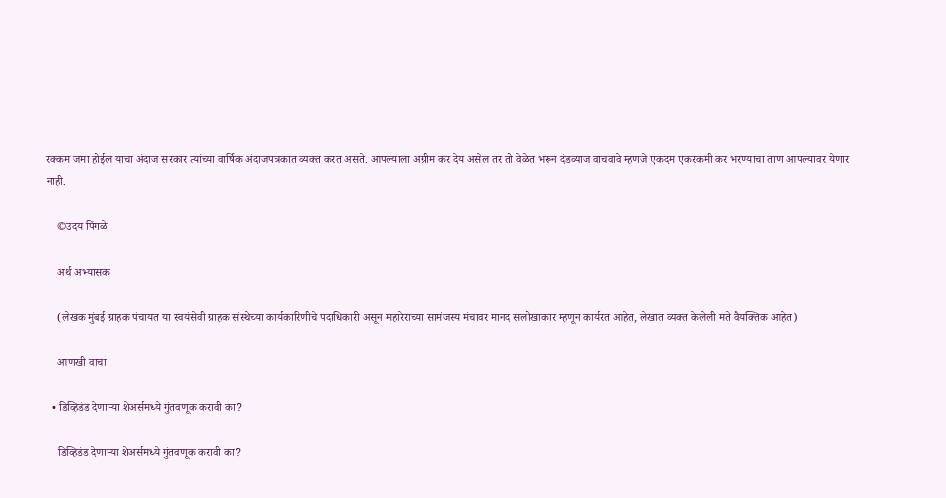रक्कम जमा होईल याचा अंदाज सरकार त्यांच्या वार्षिक अंदाजपत्रकात व्यक्त करत असते. आपल्याला अग्रीम कर देय असेल तर तो वेळेत भरून दंडव्याज वाचवावे म्हणजे एकदम एकरकमी कर भरण्याचा ताण आपल्यावर येणार नाही.

    ©उदय पिंगळे

    अर्थ अभ्यासक

    (लेखक मुंबई ग्राहक पंचायत या स्वयंसेवी ग्राहक संस्थेच्या कार्यकारिणीचे पदाधिकारी असून महारेराच्या सामंजस्य मंचावर मानद सलोखाकार म्हणून कार्यरत आहेत, लेखात व्यक्त केलेली मते वैयक्तिक आहेत)

    आणखी वाचा

  • डिव्हिडंड देणाऱ्या शेअर्समध्ये गुंतवणूक करावी का?

    डिव्हिडंड देणाऱ्या शेअर्समध्ये गुंतवणूक करावी का?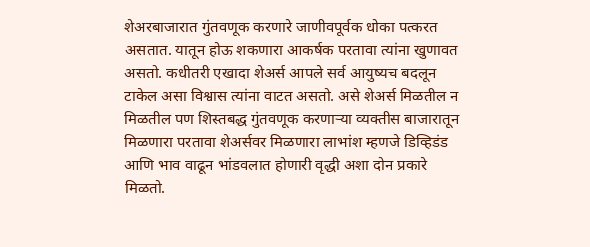शेअरबाजारात गुंतवणूक करणारे जाणीवपूर्वक धोका पत्करत असतात. यातून होऊ शकणारा आकर्षक परतावा त्यांना खुणावत असतो. कधीतरी एखादा शेअर्स आपले सर्व आयुष्यच बदलून टाकेल असा विश्वास त्यांना वाटत असतो. असे शेअर्स मिळतील न मिळतील पण शिस्तबद्ध गुंतवणूक करणाऱ्या व्यक्तीस बाजारातून मिळणारा परतावा शेअर्सवर मिळणारा लाभांश म्हणजे डिव्हिडंड आणि भाव वाढून भांडवलात होणारी वृद्धी अशा दोन प्रकारे मिळतो.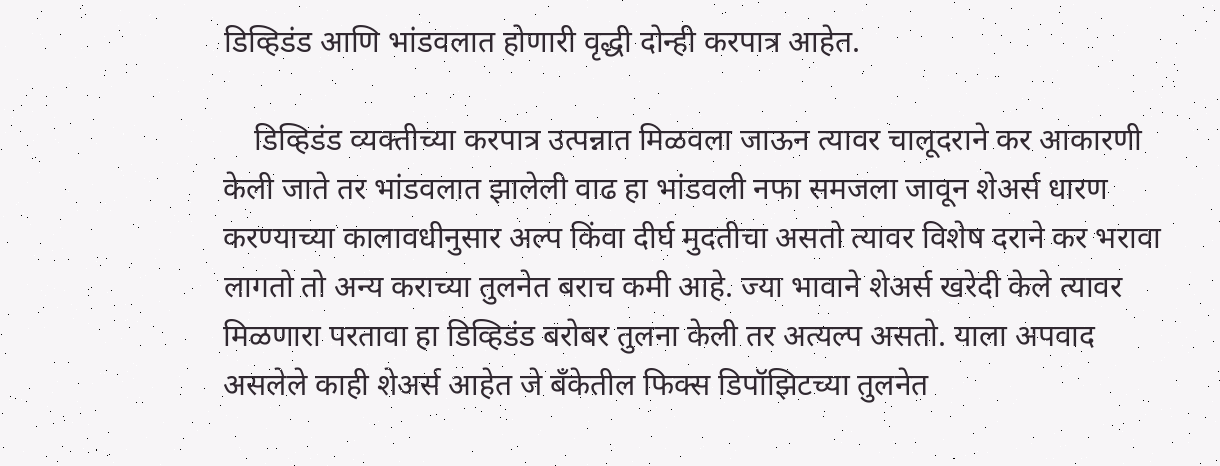डिव्हिडंड आणि भांडवलात होणारी वृद्धी दोन्ही करपात्र आहेत.

    डिव्हिडंड व्यक्तीच्या करपात्र उत्पन्नात मिळवला जाऊन त्यावर चालूदराने कर आकारणी केली जाते तर भांडवलात झालेली वाढ हा भांडवली नफा समजला जावून शेअर्स धारण करण्याच्या कालावधीनुसार अल्प किंवा दीर्घ मुदतीचा असतो त्यावर विशेष दराने कर भरावा लागतो तो अन्य कराच्या तुलनेत बराच कमी आहे. ज्या भावाने शेअर्स खरेदी केले त्यावर मिळणारा परतावा हा डिव्हिडंड बरोबर तुलना केली तर अत्यल्प असतो. याला अपवाद असलेले काही शेअर्स आहेत जे बँकेतील फिक्स डिपॉझिटच्या तुलनेत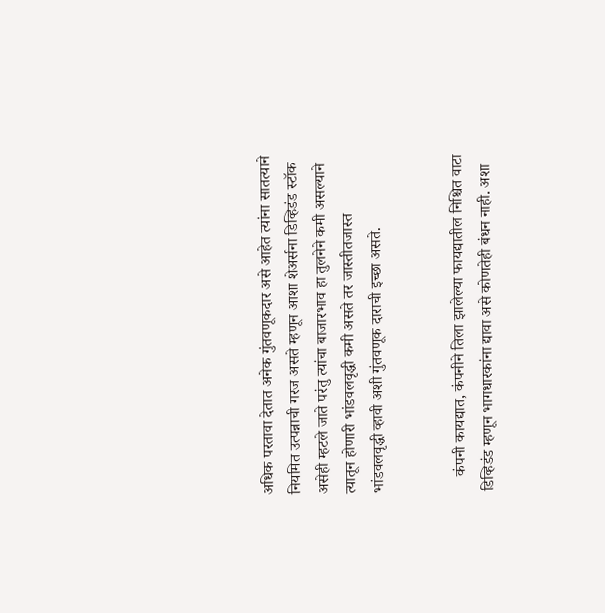अधिक परतावा देतात अनेक गुंतवणूकदार असे आहेत त्यांना सातत्याने नियमित उत्पन्नाची गरज असते म्हणून आशा शेअर्सना डिव्हिडंड स्टॉक असेही म्हटले जाते परंतु त्यांचा बाजारभाव हा तुलनेने कमी असल्याने त्यातून होणारी भांडवलवृद्धी कमी असते तर जास्तीतजास्त भांडवलवृद्धी व्हावी अशी गुंतवणूक दाराची इच्छा असते.


    कंपनी कायद्यात, कंपनीने तिला झालेल्या फायद्यातील निश्चित वाटा डिव्हिडंड म्हणून भागधारकांना द्यावा असे कोणतेही बंधन नाही. अशा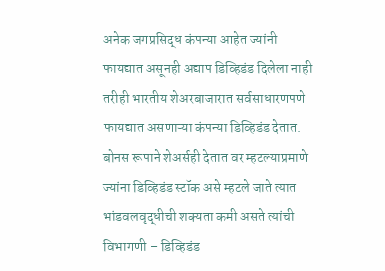अनेक जगप्रसिद्ध कंपन्या आहेत ज्यांनी फायद्यात असूनही अद्याप डिव्हिडंड दिलेला नाही तरीही भारतीय शेअरबाजारात सर्वसाधारणपणे फायद्यात असणाऱ्या कंपन्या डिव्हिडंड देतात. बोनस रूपाने शेअर्सही देतात वर म्हटल्याप्रमाणे ज्यांना डिव्हिडंड स्टॉक असे म्हटले जाते त्यात भांडवलवृद्धीची शक्यता कमी असते त्यांची विभागणी – डिव्हिडंड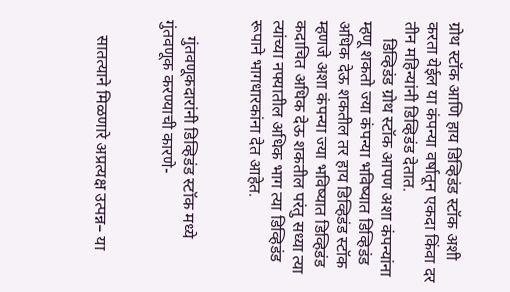ग्रोथ स्टॉक आणि हाय डिव्हिडंड स्टॉक अशी करता येईल या कंपन्या वर्षातून एकदा किंवा दर तीन महिन्यांनी डिव्हिडंड देतात.
    डिव्हिडंड ग्रोथ स्टॉक आपण अशा कंपन्यांना म्हणू शकतो ज्या कंपन्या भविष्यात डिव्हिडंड अधिक देऊ शकतील तर हाय डिव्हिडंड स्टॉक म्हणजे अशा कंपन्या ज्या भविष्यात डिव्हिडंड कदाचित अधिक देऊ शकतील परंतु सध्या त्या त्यांच्या नफ्यातील अधिक भाग त्या डिव्हिडंड रूपाने भागधारकांना देत आहेत.


    गुंतवणूकदारांनी डिव्हिडंड स्टॉक मध्ये गुंतवणूक करण्याची कारणे-


    सातत्याने मिळणारे अप्रत्यक्ष उत्पन्न– या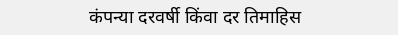कंपन्या दरवर्षी किंवा दर तिमाहिस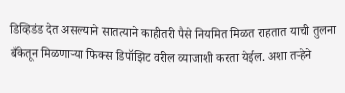डिव्हिडंड देत असल्याने सातत्याने काहीतरी पैसे नियमित मिळत राहतात याची तुलना बँकेतून मिळणाऱ्या फिक्स डिपॉझिट वरील व्याजाशी करता येईल. अशा तऱ्हेने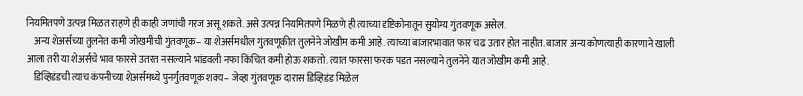नियमितपणे उत्पन्न मिळत राहणे ही काही जणांची गरज असू शकते. असे उत्पन्न नियमितपणे मिळणे ही त्याच्या दृष्टिकोनातून सुयोग्य गुंतवणूक असेल.
    अन्य शेअर्सच्या तुलनेत कमी जोखमीची गुंतवणूक– या शेअर्समधील गुंतवणूकीत तुलनेने जोखीम कमी आहे. त्याच्या बाजारभावात फार चढ उतार होत नाहीत. बाजार अन्य कोणत्याही कारणाने खाली आला तरी या शेअर्सचे भाव फारसे उतरत नसल्याने भांडवली नफा किंचित कमी होऊ शकतो. त्यात फारसा फरक पडत नसल्याने तुलनेने यात जोखीम कमी आहे.
    डिव्हिडंडची त्याच कंपनीच्या शेअर्समध्ये पुनर्गुंतवणूक शक्य– जेव्हा गुंतवणूक दारास डिव्हिडंड मिळेल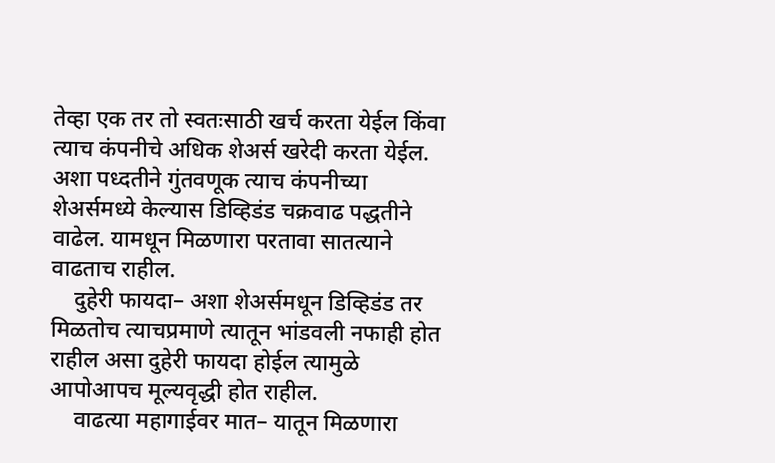तेव्हा एक तर तो स्वतःसाठी खर्च करता येईल किंवा त्याच कंपनीचे अधिक शेअर्स खरेदी करता येईल. अशा पध्दतीने गुंतवणूक त्याच कंपनीच्या शेअर्समध्ये केल्यास डिव्हिडंड चक्रवाढ पद्धतीने वाढेल. यामधून मिळणारा परतावा सातत्याने वाढताच राहील.
    दुहेरी फायदा– अशा शेअर्समधून डिव्हिडंड तर मिळतोच त्याचप्रमाणे त्यातून भांडवली नफाही होत राहील असा दुहेरी फायदा होईल त्यामुळे आपोआपच मूल्यवृद्धी होत राहील.
    वाढत्या महागाईवर मात– यातून मिळणारा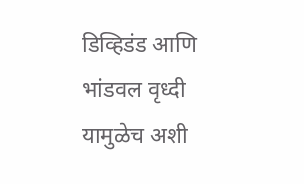डिव्हिडंड आणि भांडवल वृध्दी यामुळेच अशी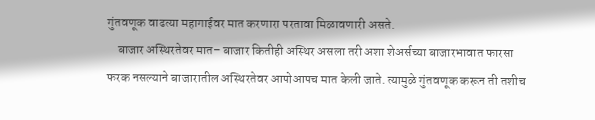गुंतवणूक वाढत्या महागाईवर मात करणारा परतावा मिळावणारी असते.
    बाजार अस्थिरतेवर मात– बाजार कितीही अस्थिर असला तरी अशा शेअर्सच्या बाजारभावात फारसा फरक नसल्याने बाजारातील अस्थिरतेवर आपोआपच मात केली जाते. त्यामुळे गुंतवणूक करून ती तशीच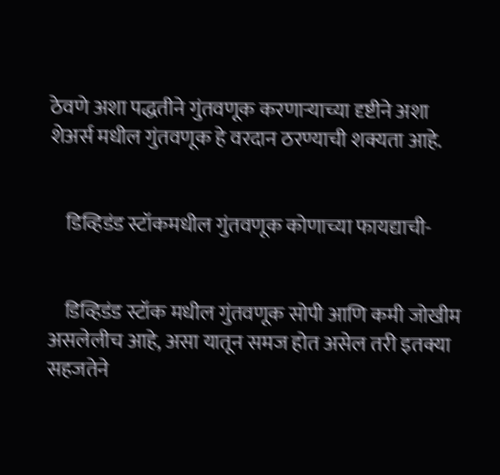ठेवणे अशा पद्धतीने गुंतवणूक करणाऱ्याच्या दृष्टीने अशा शेअर्स मधील गुंतवणूक हे वरदान ठरण्याची शक्यता आहे.


    डिव्हिडंड स्टॉकमधील गुंतवणूक कोणाच्या फायद्याची-


    डिव्हिडंड स्टॉक मधील गुंतवणूक सोपी आणि कमी जोखीम असलेलीच आहे, असा यातून समज होत असेल तरी इतक्या सहजतेने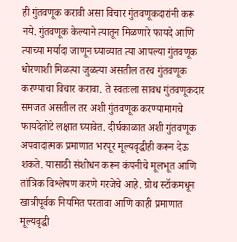ही गुंतवणूक करावी असा विचार गुंतवणूकदारांनी करू नये. गुंतवणूक केल्याने त्यातून मिळणारे फायदे आणि त्याच्या मर्यादा जाणून घ्याव्यात त्या आपल्या गुंतवणूक धोरणाशी मिळत्या जुळत्या असतील तरच गुंतवणूक करण्याचा विचार करावा. ते स्वतःला सावध गुंतवणूकदार समजत असतील तर अशी गुंतवणूक करण्यामागचे फायदेतोटे लक्षात घ्यावेत. दीर्घकाळात अशी गुंतवणूक अपवादात्मक प्रमाणात भरपूर मूल्यवृद्धीही करून देऊ शकते. यासाठी संशोधन करून कंपनीचे मूलभूत आणि तांत्रिक विश्लेषण करणे गरजेचे आहे. ग्रोथ स्टॉकमधून खात्रीपूर्वक नियमित परतावा आणि काही प्रमाणात मूल्यवृद्धी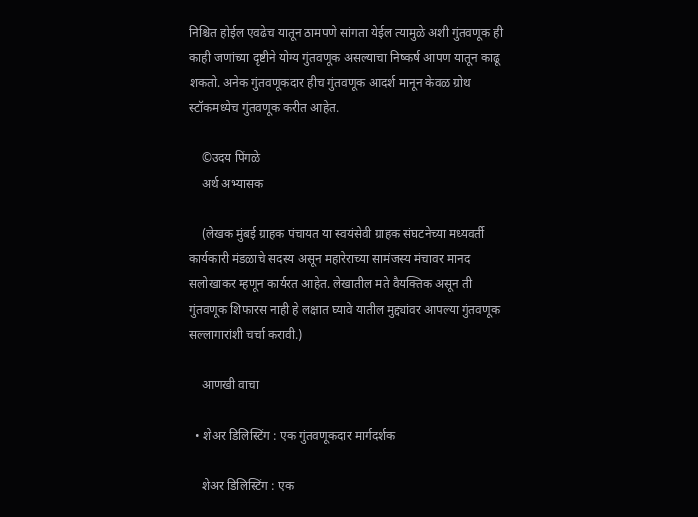निश्चित होईल एवढेच यातून ठामपणे सांगता येईल त्यामुळे अशी गुंतवणूक ही काही जणांच्या दृष्टीने योग्य गुंतवणूक असल्याचा निष्कर्ष आपण यातून काढू शकतो. अनेक गुंतवणूकदार हीच गुंतवणूक आदर्श मानून केवळ ग्रोथ स्टॉकमध्येच गुंतवणूक करीत आहेत.

    ©उदय पिंगळे
    अर्थ अभ्यासक

    (लेखक मुंबई ग्राहक पंचायत या स्वयंसेवी ग्राहक संघटनेच्या मध्यवर्ती कार्यकारी मंडळाचे सदस्य असून महारेराच्या सामंजस्य मंचावर मानद सलोखाकर म्हणून कार्यरत आहेत. लेखातील मते वैयक्तिक असून ती गुंतवणूक शिफारस नाही हे लक्षात घ्यावे यातील मुद्द्यांवर आपल्या गुंतवणूक सल्लागारांशी चर्चा करावी.)

    आणखी वाचा

  • शेअर डिलिस्टिंग : एक गुंतवणूकदार मार्गदर्शक

    शेअर डिलिस्टिंग : एक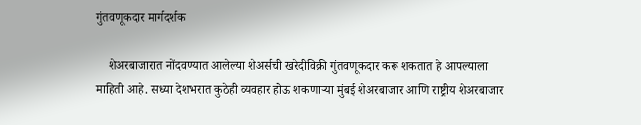गुंतवणूकदार मार्गदर्शक

    शेअरबाजारात नोंदवण्यात आलेल्या शेअर्सची खरेदीविक्री गुंतवणूकदार करू शकतात हे आपल्याला माहिती आहे. सध्या देशभरात कुठेही व्यवहार होऊ शकणाऱ्या मुंबई शेअरबाजार आणि राष्ट्रीय शेअरबाजार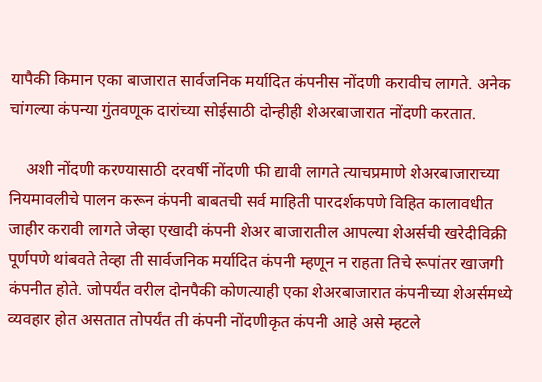यापैकी किमान एका बाजारात सार्वजनिक मर्यादित कंपनीस नोंदणी करावीच लागते. अनेक चांगल्या कंपन्या गुंतवणूक दारांच्या सोईसाठी दोन्हीही शेअरबाजारात नोंदणी करतात.

    अशी नोंदणी करण्यासाठी दरवर्षी नोंदणी फी द्यावी लागते त्याचप्रमाणे शेअरबाजाराच्या नियमावलीचे पालन करून कंपनी बाबतची सर्व माहिती पारदर्शकपणे विहित कालावधीत जाहीर करावी लागते जेव्हा एखादी कंपनी शेअर बाजारातील आपल्या शेअर्सची खरेदीविक्री पूर्णपणे थांबवते तेव्हा ती सार्वजनिक मर्यादित कंपनी म्हणून न राहता तिचे रूपांतर खाजगी कंपनीत होते. जोपर्यंत वरील दोनपैकी कोणत्याही एका शेअरबाजारात कंपनीच्या शेअर्समध्ये व्यवहार होत असतात तोपर्यंत ती कंपनी नोंदणीकृत कंपनी आहे असे म्हटले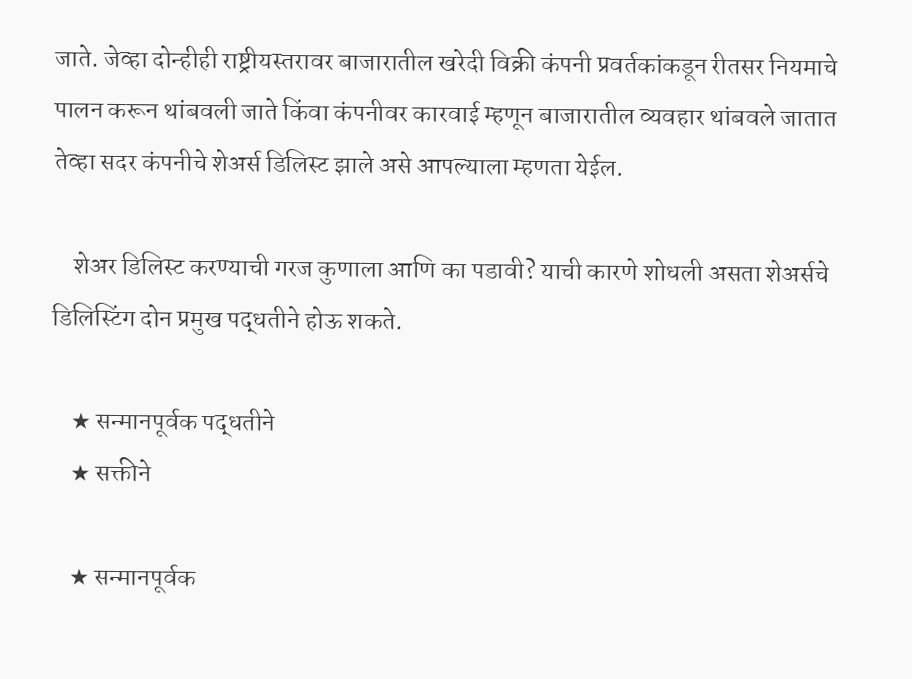जाते. जेव्हा दोन्हीही राष्ट्रीयस्तरावर बाजारातील खरेदी विक्री कंपनी प्रवर्तकांकडून रीतसर नियमाचे पालन करून थांबवली जाते किंवा कंपनीवर कारवाई म्हणून बाजारातील व्यवहार थांबवले जातात तेव्हा सदर कंपनीचे शेअर्स डिलिस्ट झाले असे आपल्याला म्हणता येईल.

    शेअर डिलिस्ट करण्याची गरज कुणाला आणि का पडावी? याची कारणे शोधली असता शेअर्सचे डिलिस्टिंग दोन प्रमुख पद्धतीने होऊ शकते.

    ★ सन्मानपूर्वक पद्धतीने
    ★ सक्तीने

    ★ सन्मानपूर्वक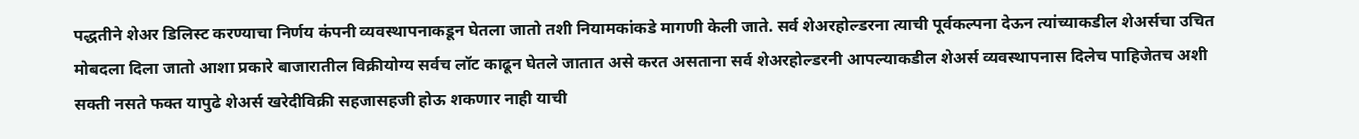पद्धतीने शेअर डिलिस्ट करण्याचा निर्णय कंपनी व्यवस्थापनाकडून घेतला जातो तशी नियामकांकडे मागणी केली जाते. सर्व शेअरहोल्डरना त्याची पूर्वकल्पना देऊन त्यांच्याकडील शेअर्सचा उचित मोबदला दिला जातो आशा प्रकारे बाजारातील विक्रीयोग्य सर्वच लॉट काढून घेतले जातात असे करत असताना सर्व शेअरहोल्डरनी आपल्याकडील शेअर्स व्यवस्थापनास दिलेच पाहिजेतच अशी सक्ती नसते फक्त यापुढे शेअर्स खरेदीविक्री सहजासहजी होऊ शकणार नाही याची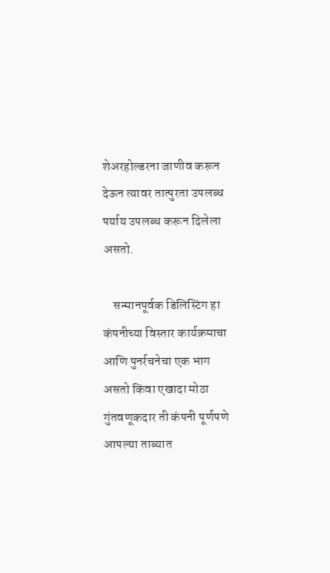शेअरहोल्डरना जाणीव करून देऊन त्यावर तात्पुरता उपलब्ध पर्याय उपलब्ध करून दिलेला असतो.

    सन्मानपूर्वक डिलिस्टिंग हा कंपनीच्या विस्तार कार्यक्रमाचा आणि पुनर्रचनेचा एक भाग असतो किंवा एखादा मोठा गुंतवणूकदार ती कंपनी पूर्णपणे आपल्या ताब्यात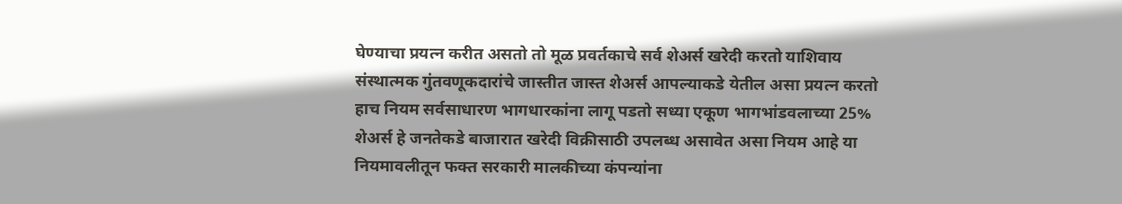घेण्याचा प्रयत्न करीत असतो तो मूळ प्रवर्तकाचे सर्व शेअर्स खरेदी करतो याशिवाय संस्थात्मक गुंतवणूकदारांचे जास्तीत जास्त शेअर्स आपल्याकडे येतील असा प्रयत्न करतो हाच नियम सर्वसाधारण भागधारकांना लागू पडतो सध्या एकूण भागभांडवलाच्या 25% शेअर्स हे जनतेकडे बाजारात खरेदी विक्रीसाठी उपलब्ध असावेत असा नियम आहे या नियमावलीतून फक्त सरकारी मालकीच्या कंपन्यांना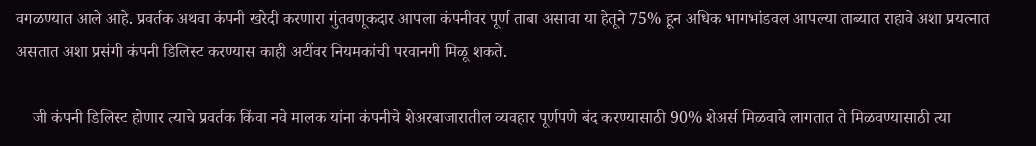वगळण्यात आले आहे. प्रवर्तक अथवा कंपनी खरेदी करणारा गुंतवणूकदार आपला कंपनीवर पूर्ण ताबा असावा या हेतूने 75% हून अधिक भागभांडवल आपल्या ताब्यात राहावे अशा प्रयत्नात असतात अशा प्रसंगी कंपनी डिलिस्ट करण्यास काही अटींवर नियमकांची परवानगी मिळू शकते.

    जी कंपनी डिलिस्ट होणार त्याचे प्रवर्तक किंवा नवे मालक यांना कंपनीचे शेअरबाजारातील व्यवहार पूर्णपणे बंद करण्यासाठी 90% शेअर्स मिळवावे लागतात ते मिळवण्यासाठी त्या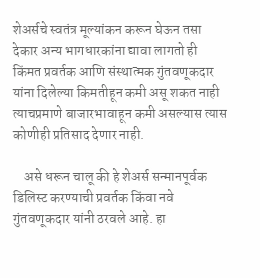शेअर्सचे स्वतंत्र मूल्यांकन करून घेऊन तसा देकार अन्य भागधारकांना द्यावा लागतो ही किंमत प्रवर्तक आणि संस्थात्मक गुंतवणूकदार यांना दिलेल्या किमतीहून कमी असू शकत नाही त्याचप्रमाणे बाजारभावाहून कमी असल्यास त्यास कोणीही प्रतिसाद देणार नाही.

    असे धरून चालू की हे शेअर्स सन्मानपूर्वक डिलिस्ट करण्याची प्रवर्तक किंवा नवे गुंतवणूकदार यांनी ठरवले आहे. हा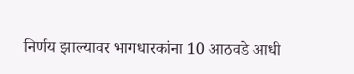निर्णय झाल्यावर भागधारकांना 10 आठवडे आधी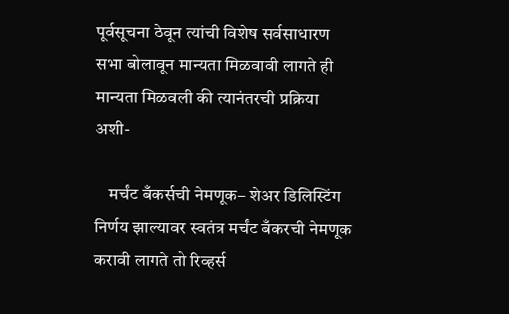पूर्वसूचना ठेवून त्यांची विशेष सर्वसाधारण सभा बोलावून मान्यता मिळवावी लागते ही मान्यता मिळवली की त्यानंतरची प्रक्रिया अशी-

    मर्चंट बँकर्सची नेमणूक– शेअर डिलिस्टिंग निर्णय झाल्यावर स्वतंत्र मर्चंट बँकरची नेमणूक करावी लागते तो रिव्हर्स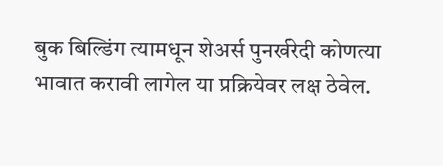बुक बिल्डिंग त्यामधून शेअर्स पुनर्खरेदी कोणत्या भावात करावी लागेल या प्रक्रियेवर लक्ष ठेवेल.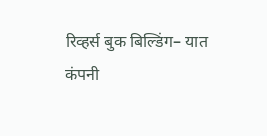रिव्हर्स बुक बिल्डिंग– यात कंपनी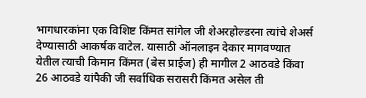भागधारकांना एक विशिष्ट किंमत सांगेल जी शेअरहोल्डरना त्यांचे शेअर्स देण्यासाठी आकर्षक वाटेल. यासाठी ऑनलाइन देकार मागवण्यात येतील त्याची किमान किंमत (बेस प्राईज) ही मागील 2 आठवडे किंवा 26 आठवडे यांपैकी जी सर्वाधिक सरासरी किंमत असेल ती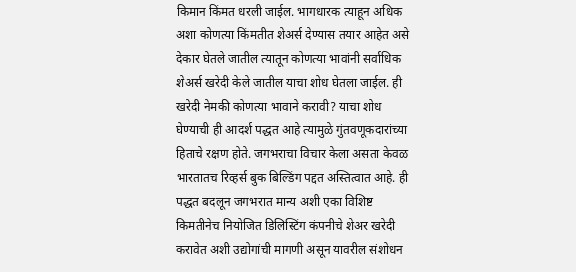किमान किंमत धरली जाईल. भागधारक त्याहून अधिक अशा कोणत्या किंमतीत शेअर्स देण्यास तयार आहेत असे देकार घेतले जातील त्यातून कोणत्या भावांनी सर्वाधिक शेअर्स खरेदी केले जातील याचा शोध घेतला जाईल. ही खरेदी नेमकी कोणत्या भावाने करावी? याचा शोध घेण्याची ही आदर्श पद्धत आहे त्यामुळे गुंतवणूकदारांच्या हिताचे रक्षण होते. जगभराचा विचार केला असता केवळ भारतातच रिव्हर्स बुक बिल्डिंग पद्दत अस्तित्वात आहे. ही पद्धत बदलून जगभरात मान्य अशी एका विशिष्ट किमतीनेच नियोजित डिलिस्टिंग कंपनीचे शेअर खरेदी करावेत अशी उद्योगांची मागणी असून यावरील संशोधन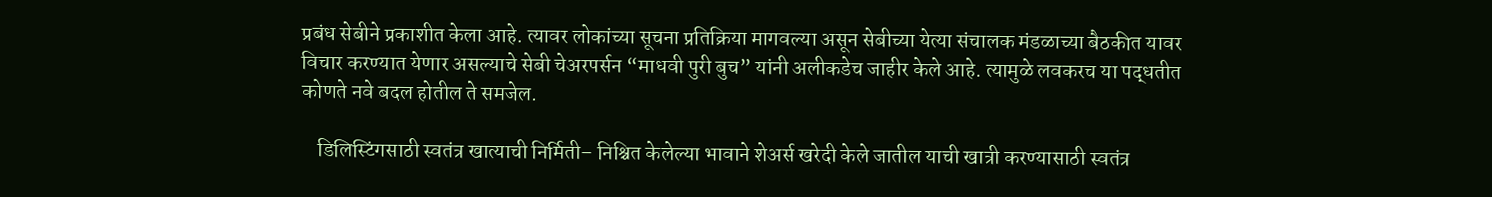प्रबंध सेबीने प्रकाशीत केला आहे. त्यावर लोकांच्या सूचना प्रतिक्रिया मागवल्या असून सेबीच्या येत्या संचालक मंडळाच्या बैठकीत यावर विचार करण्यात येणार असल्याचे सेबी चेअरपर्सन “माधवी पुरी बुच” यांनी अलीकडेच जाहीर केले आहे. त्यामुळे लवकरच या पद्धतीत कोणते नवे बदल होतील ते समजेल.

    डिलिस्टिंगसाठी स्वतंत्र खात्याची निर्मिती– निश्चित केलेल्या भावाने शेअर्स खरेदी केले जातील याची खात्री करण्यासाठी स्वतंत्र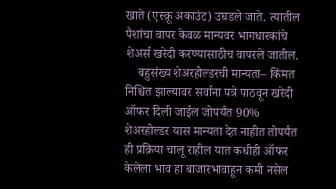खाते (एस्क्रू अकाउंट) उघडले जाते. त्यातील पैशांचा वापर केवळ मान्यवर भागधारकांचे शेअर्स खरेदी करण्यासाठीच वापरले जातील.
    बहुसंख्य शेअरहोल्डरची मान्यता– किंमत निश्चित झाल्यावर सर्वाना पत्रे पाठवून खरेदी ऑफर दिली जाईल जोपर्यंत 90% शेअरहोल्डर यास मान्यता देत नाहीत तोपर्यंत ही प्रक्रिया चालू राहील यात कधीही ऑफर केलेला भाव हा बाजारभावाहून कमी नसेल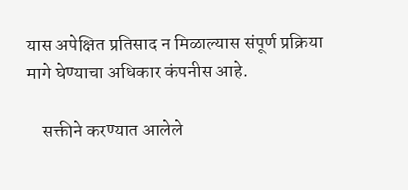यास अपेक्षित प्रतिसाद न मिळाल्यास संपूर्ण प्रक्रिया मागे घेण्याचा अधिकार कंपनीस आहे.

    सक्तीने करण्यात आलेले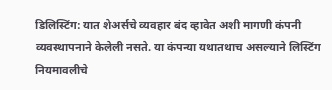डिलिस्टिंग: यात शेअर्सचे व्यवहार बंद व्हावेत अशी मागणी कंपनी व्यवस्थापनाने केलेली नसते. या कंपन्या यथातथाच असल्याने लिस्टिंग नियमावलीचे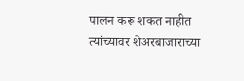पालन करू शकत नाहीत त्यांच्यावर शेअरबाजाराच्या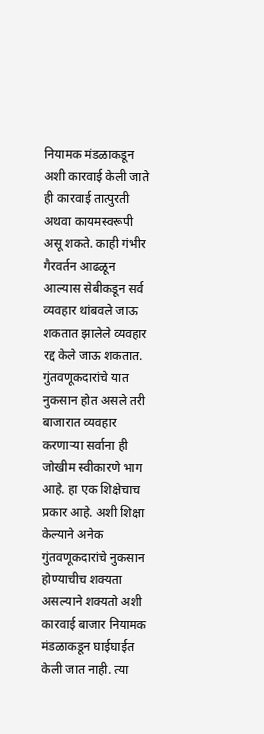नियामक मंडळाकडून अशी कारवाई केली जाते ही कारवाई तात्पुरती अथवा कायमस्वरूपी असू शकते. काही गंभीर गैरवर्तन आढळून आल्यास सेबीकडून सर्व व्यवहार थांबवले जाऊ शकतात झालेले व्यवहार रद्द केले जाऊ शकतात. गुंतवणूकदारांचे यात नुकसान होत असले तरी बाजारात व्यवहार करणाऱ्या सर्वाना ही जोखीम स्वीकारणे भाग आहे. हा एक शिक्षेचाच प्रकार आहे. अशी शिक्षा केल्याने अनेक गुंतवणूकदारांचे नुकसान होण्याचीच शक्यता असल्याने शक्यतो अशी कारवाई बाजार नियामक मंडळाकडून घाईघाईत केली जात नाही. त्या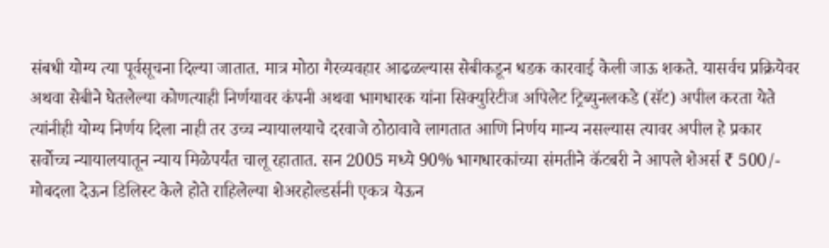संबधी योग्य त्या पूर्वसूचना दिल्या जातात. मात्र मोठा गैरव्यवहार आढळल्यास सेबीकडून धडक कारवाई केली जाऊ शकते. यासर्वच प्रक्रियेवर अथवा सेबीने घेतलेल्या कोणत्याही निर्णयावर कंपनी अथवा भागधारक यांना सिक्युरिटीज अपिलेट ट्रिब्युनलकडे (सॅट) अपील करता येते त्यांनीही योग्य निर्णय दिला नाही तर उच्च न्यायालयाचे दरवाजे ठोठावावे लागतात आणि निर्णय मान्य नसल्यास त्यावर अपील हे प्रकार सर्वोच्च न्यायालयातून न्याय मिळेपर्यंत चालू रहातात. सन 2005 मध्ये 90% भागधारकांच्या संमतीने कॅटबरी ने आपले शेअर्स ₹ 500/- मोबदला देऊन डिलिस्ट केले होते राहिलेल्या शेअरहोल्डर्सनी एकत्र येऊन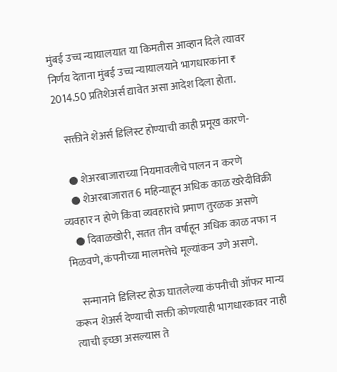मुंबई उच्च न्यायालयात या किमतीस आव्हान दिले त्यावर निर्णय देताना मुंबई उच्च न्यायालयाने भागधारकांना ₹ 2014.50 प्रतिशेअर्स द्यावेत असा आदेश दिला होता.

    सक्तीने शेअर्स डिलिस्ट होण्याची काही प्रमूख कारणे-

    ● शेअरबाजाराच्या नियमावलीचे पालन न करणे
    ● शेअरबाजारात 6 महिन्याहून अधिक काळ खरेदीविक्री व्यवहार न होणे किंवा व्यवहारांचे प्रमाण तुरळक असणे
    ● दिवाळखोरी, सतत तीन वर्षाहून अधिक काळ नफा न मिळवणे, कंपनीच्या मालमत्तेचे मूल्यांकन उणे असणे.

    सन्मानाने डिलिस्ट होऊ घातलेल्या कंपनीची ऑफर मान्य करून शेअर्स देण्याची सक्ती कोणत्याही भागधारकावर नाही त्याची इच्छा असल्यास ते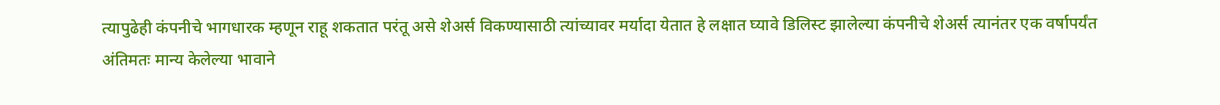त्यापुढेही कंपनीचे भागधारक म्हणून राहू शकतात परंतू असे शेअर्स विकण्यासाठी त्यांच्यावर मर्यादा येतात हे लक्षात घ्यावे डिलिस्ट झालेल्या कंपनीचे शेअर्स त्यानंतर एक वर्षापर्यंत अंतिमतः मान्य केलेल्या भावाने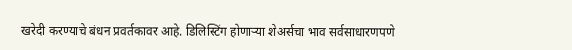खरेदी करण्याचे बंधन प्रवर्तकावर आहे. डिलिस्टिंग होणाऱ्या शेअर्सचा भाव सर्वसाधारणपणे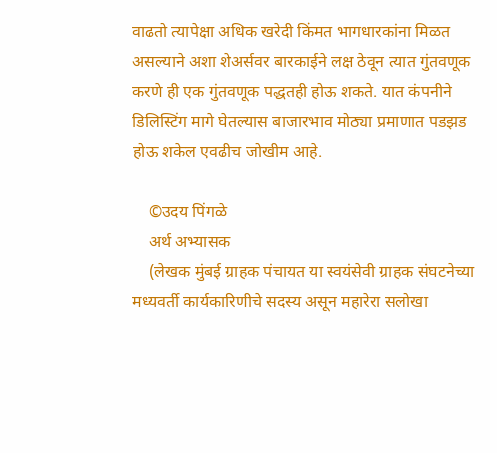वाढतो त्यापेक्षा अधिक खरेदी किंमत भागधारकांना मिळत असल्याने अशा शेअर्सवर बारकाईने लक्ष ठेवून त्यात गुंतवणूक करणे ही एक गुंतवणूक पद्धतही होऊ शकते. यात कंपनीने डिलिस्टिंग मागे घेतल्यास बाजारभाव मोठ्या प्रमाणात पडझड होऊ शकेल एवढीच जोखीम आहे.

    ©उदय पिंगळे
    अर्थ अभ्यासक
    (लेखक मुंबई ग्राहक पंचायत या स्वयंसेवी ग्राहक संघटनेच्या मध्यवर्ती कार्यकारिणीचे सदस्य असून महारेरा सलोखा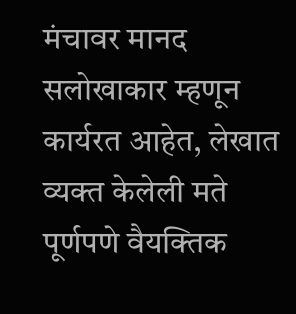मंचावर मानद सलोखाकार म्हणून कार्यरत आहेत, लेखात व्यक्त केलेली मते पूर्णपणे वैयक्तिक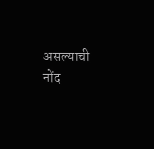असल्याची नोंद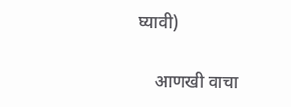घ्यावी)

    आणखी वाचा